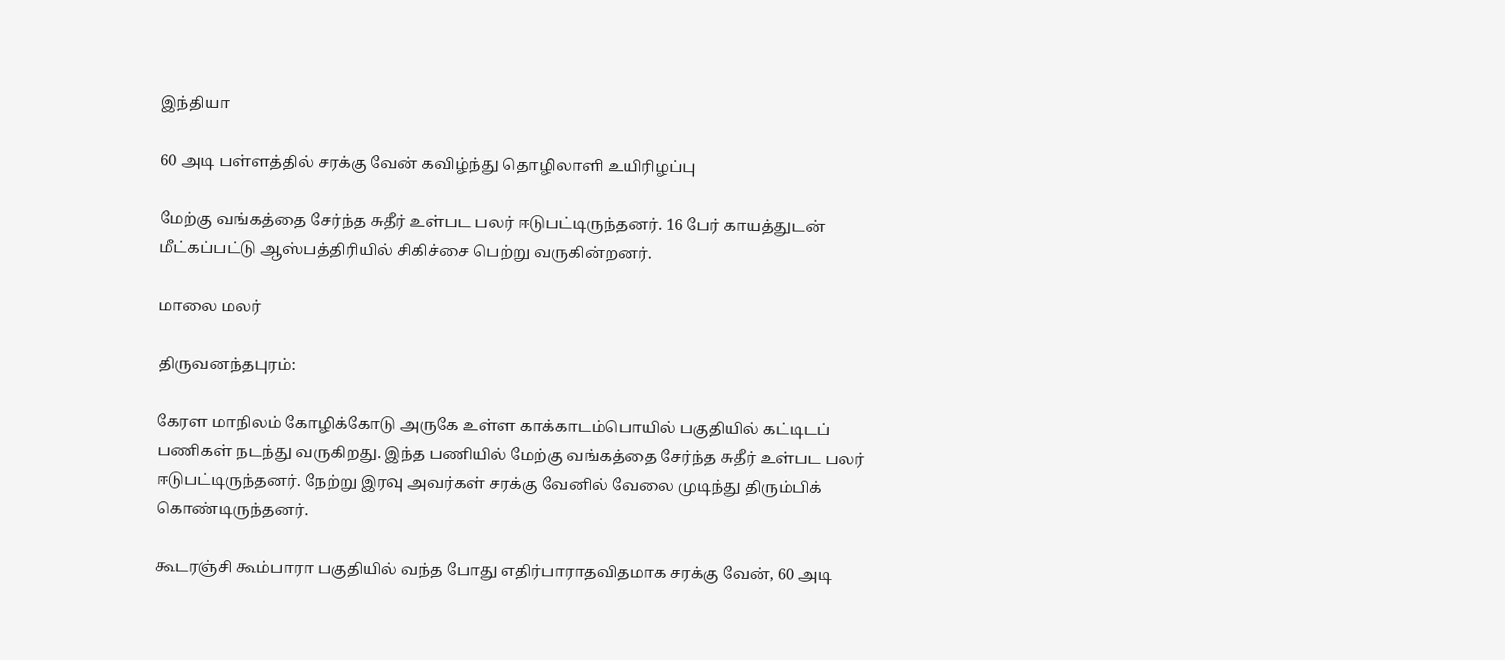இந்தியா

60 அடி பள்ளத்தில் சரக்கு வேன் கவிழ்ந்து தொழிலாளி உயிரிழப்பு

மேற்கு வங்கத்தை சேர்ந்த சுதீர் உள்பட பலர் ஈடுபட்டிருந்தனர். 16 பேர் காயத்துடன் மீட்கப்பட்டு ஆஸ்பத்திரியில் சிகிச்சை பெற்று வருகின்றனர்.

மாலை மலர்

திருவனந்தபுரம்:

கேரள மாநிலம் கோழிக்கோடு அருகே உள்ள காக்காடம்பொயில் பகுதியில் கட்டிடப் பணிகள் நடந்து வருகிறது. இந்த பணியில் மேற்கு வங்கத்தை சேர்ந்த சுதீர் உள்பட பலர் ஈடுபட்டிருந்தனர். நேற்று இரவு அவர்கள் சரக்கு வேனில் வேலை முடிந்து திரும்பிக் கொண்டிருந்தனர்.

கூடரஞ்சி கூம்பாரா பகுதியில் வந்த போது எதிர்பாராதவிதமாக சரக்கு வேன், 60 அடி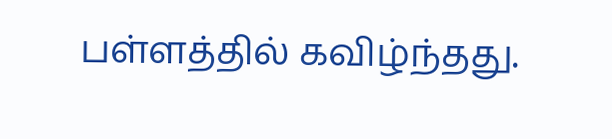பள்ளத்தில் கவிழ்ந்தது.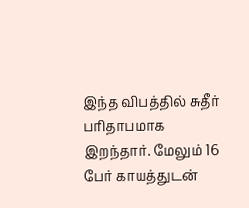இந்த விபத்தில் சுதீர் பரிதாபமாக இறந்தார். மேலும் 16 பேர் காயத்துடன்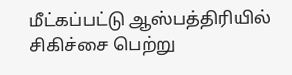மீட்கப்பட்டு ஆஸ்பத்திரியில் சிகிச்சை பெற்று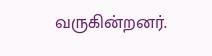வருகின்றனர்.